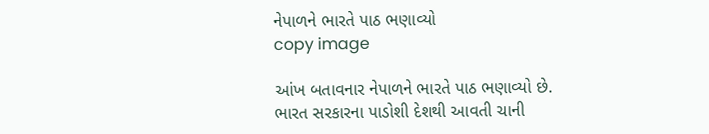નેપાળને ભારતે પાઠ ભણાવ્યો
copy image

આંખ બતાવનાર નેપાળને ભારતે પાઠ ભણાવ્યો છે. ભારત સરકારના પાડોશી દેશથી આવતી ચાની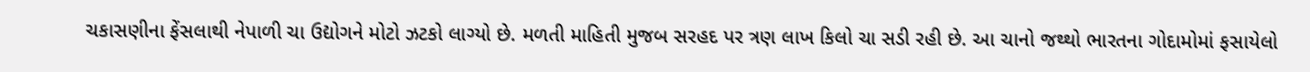ચકાસણીના ફેંસલાથી નેપાળી ચા ઉદ્યોગને મોટો ઝટકો લાગ્યો છે. મળતી માહિતી મુજબ સરહદ પર ત્રણ લાખ કિલો ચા સડી રહી છે. આ ચાનો જથ્થો ભારતના ગોદામોમાં ફસાયેલો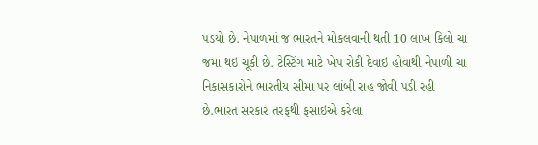પડયો છે. નેપાળમાં જ ભારતને મોકલવાની થતી 10 લાખ કિલો ચા જમા થઇ ચૂકી છે. ટેસ્ટિંગ માટે ખેપ રોકી દેવાઇ હોવાથી નેપાળી ચા નિકાસકારોને ભારતીય સીમા પર લાંબી રાહ જોવી પડી રહી છે.ભારત સરકાર તરફથી ફસાઇએ કરેલા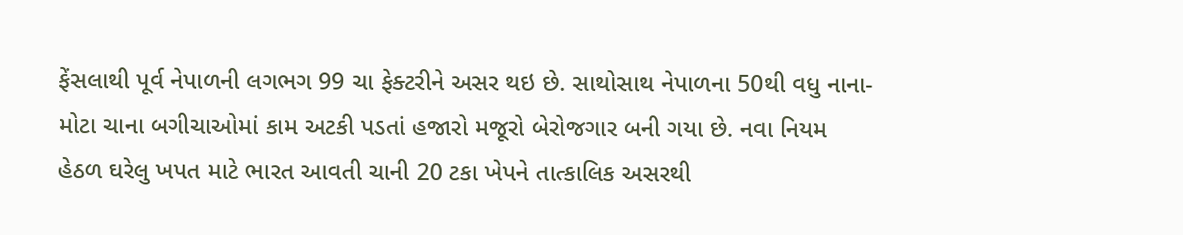ફેંસલાથી પૂર્વ નેપાળની લગભગ 99 ચા ફેક્ટરીને અસર થઇ છે. સાથોસાથ નેપાળના 50થી વધુ નાના-મોટા ચાના બગીચાઓમાં કામ અટકી પડતાં હજારો મજૂરો બેરોજગાર બની ગયા છે. નવા નિયમ હેઠળ ઘરેલુ ખપત માટે ભારત આવતી ચાની 20 ટકા ખેપને તાત્કાલિક અસરથી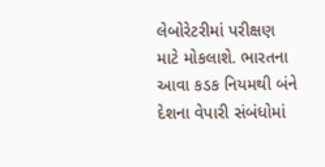લેબોરેટરીમાં પરીક્ષણ માટે મોકલાશે. ભારતના આવા કડક નિયમથી બંને દેશના વેપારી સંબંધોમાં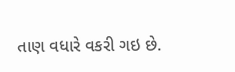તાણ વધારે વકરી ગઇ છે.